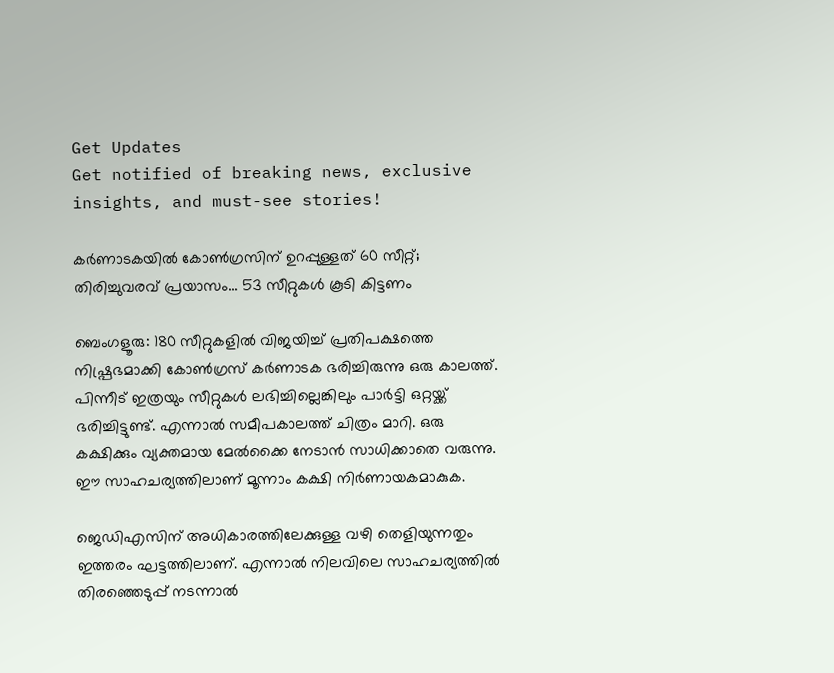Get Updates
Get notified of breaking news, exclusive insights, and must-see stories!

കര്‍ണാടകയില്‍ കോണ്‍ഗ്രസിന് ഉറപ്പുള്ളത് 60 സീറ്റ്; തിരിച്ചുവരവ് പ്രയാസം... 53 സീറ്റുകള്‍ കൂടി കിട്ടണം

ബെംഗളൂരു: 180 സീറ്റുകളില്‍ വിജയിച്ച് പ്രതിപക്ഷത്തെ നിഷ്പ്രഭമാക്കി കോണ്‍ഗ്രസ് കര്‍ണാടക ഭരിച്ചിരുന്നു ഒരു കാലത്ത്. പിന്നീട് ഇത്രയും സീറ്റുകള്‍ ലഭിച്ചില്ലെങ്കിലും പാര്‍ട്ടി ഒറ്റയ്ക്ക് ഭരിച്ചിട്ടുണ്ട്. എന്നാല്‍ സമീപകാലത്ത് ചിത്രം മാറി. ഒരു കക്ഷിക്കും വ്യക്തമായ മേല്‍ക്കൈ നേടാന്‍ സാധിക്കാതെ വരുന്നു. ഈ സാഹചര്യത്തിലാണ് മൂന്നാം കക്ഷി നിര്‍ണായകമാകുക.

ജെഡിഎസിന് അധികാരത്തിലേക്കുള്ള വഴി തെളിയുന്നതും ഇത്തരം ഘട്ടത്തിലാണ്. എന്നാല്‍ നിലവിലെ സാഹചര്യത്തില്‍ തിരഞ്ഞെടുപ്പ് നടന്നാല്‍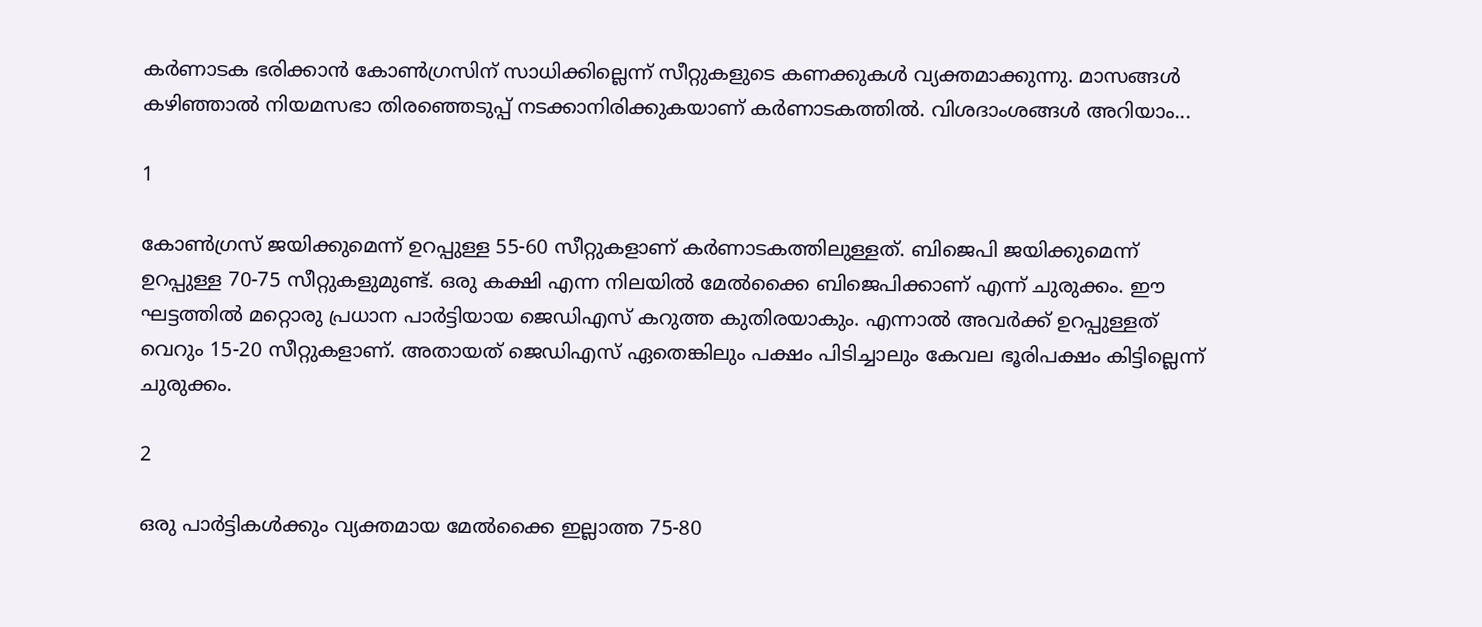കര്‍ണാടക ഭരിക്കാന്‍ കോണ്‍ഗ്രസിന് സാധിക്കില്ലെന്ന് സീറ്റുകളുടെ കണക്കുകള്‍ വ്യക്തമാക്കുന്നു. മാസങ്ങള്‍ കഴിഞ്ഞാല്‍ നിയമസഭാ തിരഞ്ഞെടുപ്പ് നടക്കാനിരിക്കുകയാണ് കര്‍ണാടകത്തില്‍. വിശദാംശങ്ങള്‍ അറിയാം...

1

കോണ്‍ഗ്രസ് ജയിക്കുമെന്ന് ഉറപ്പുള്ള 55-60 സീറ്റുകളാണ് കര്‍ണാടകത്തിലുള്ളത്. ബിജെപി ജയിക്കുമെന്ന് ഉറപ്പുള്ള 70-75 സീറ്റുകളുമുണ്ട്. ഒരു കക്ഷി എന്ന നിലയില്‍ മേല്‍ക്കൈ ബിജെപിക്കാണ് എന്ന് ചുരുക്കം. ഈ ഘട്ടത്തില്‍ മറ്റൊരു പ്രധാന പാര്‍ട്ടിയായ ജെഡിഎസ് കറുത്ത കുതിരയാകും. എന്നാല്‍ അവര്‍ക്ക് ഉറപ്പുള്ളത് വെറും 15-20 സീറ്റുകളാണ്. അതായത് ജെഡിഎസ് ഏതെങ്കിലും പക്ഷം പിടിച്ചാലും കേവല ഭൂരിപക്ഷം കിട്ടില്ലെന്ന് ചുരുക്കം.

2

ഒരു പാര്‍ട്ടികള്‍ക്കും വ്യക്തമായ മേല്‍ക്കൈ ഇല്ലാത്ത 75-80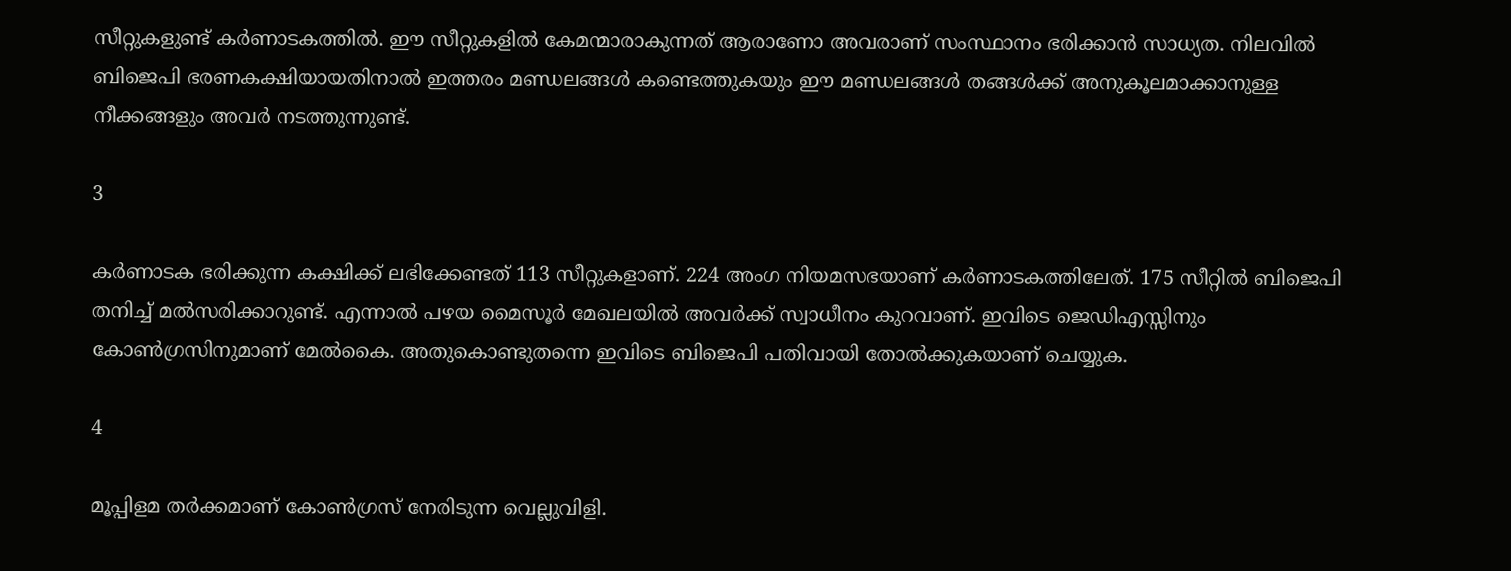സീറ്റുകളുണ്ട് കര്‍ണാടകത്തില്‍. ഈ സീറ്റുകളില്‍ കേമന്മാരാകുന്നത് ആരാണോ അവരാണ് സംസ്ഥാനം ഭരിക്കാന്‍ സാധ്യത. നിലവില്‍ ബിജെപി ഭരണകക്ഷിയായതിനാല്‍ ഇത്തരം മണ്ഡലങ്ങള്‍ കണ്ടെത്തുകയും ഈ മണ്ഡലങ്ങള്‍ തങ്ങള്‍ക്ക് അനുകൂലമാക്കാനുള്ള നീക്കങ്ങളും അവര്‍ നടത്തുന്നുണ്ട്.

3

കര്‍ണാടക ഭരിക്കുന്ന കക്ഷിക്ക് ലഭിക്കേണ്ടത് 113 സീറ്റുകളാണ്. 224 അംഗ നിയമസഭയാണ് കര്‍ണാടകത്തിലേത്. 175 സീറ്റില്‍ ബിജെപി തനിച്ച് മല്‍സരിക്കാറുണ്ട്. എന്നാല്‍ പഴയ മൈസൂര്‍ മേഖലയില്‍ അവര്‍ക്ക് സ്വാധീനം കുറവാണ്. ഇവിടെ ജെഡിഎസ്സിനും കോണ്‍ഗ്രസിനുമാണ് മേല്‍കൈ. അതുകൊണ്ടുതന്നെ ഇവിടെ ബിജെപി പതിവായി തോല്‍ക്കുകയാണ് ചെയ്യുക.

4

മൂപ്പിളമ തര്‍ക്കമാണ് കോണ്‍ഗ്രസ് നേരിടുന്ന വെല്ലുവിളി.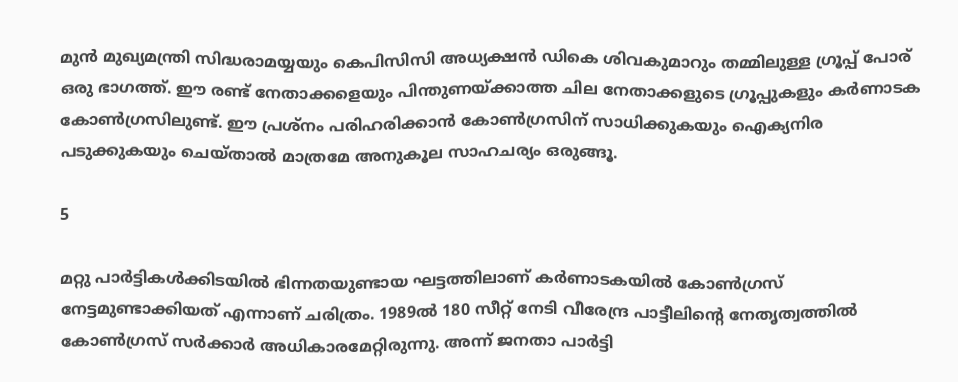മുന്‍ മുഖ്യമന്ത്രി സിദ്ധരാമയ്യയും കെപിസിസി അധ്യക്ഷന്‍ ഡികെ ശിവകുമാറും തമ്മിലുള്ള ഗ്രൂപ്പ് പോര് ഒരു ഭാഗത്ത്. ഈ രണ്ട് നേതാക്കളെയും പിന്തുണയ്ക്കാത്ത ചില നേതാക്കളുടെ ഗ്രൂപ്പുകളും കര്‍ണാടക കോണ്‍ഗ്രസിലുണ്ട്. ഈ പ്രശ്‌നം പരിഹരിക്കാന്‍ കോണ്‍ഗ്രസിന് സാധിക്കുകയും ഐക്യനിര പടുക്കുകയും ചെയ്താല്‍ മാത്രമേ അനുകൂല സാഹചര്യം ഒരുങ്ങൂ.

5

മറ്റു പാര്‍ട്ടികള്‍ക്കിടയില്‍ ഭിന്നതയുണ്ടായ ഘട്ടത്തിലാണ് കര്‍ണാടകയില്‍ കോണ്‍ഗ്രസ് നേട്ടമുണ്ടാക്കിയത് എന്നാണ് ചരിത്രം. 1989ല്‍ 180 സീറ്റ് നേടി വീരേന്ദ്ര പാട്ടീലിന്റെ നേതൃത്വത്തില്‍ കോണ്‍ഗ്രസ് സര്‍ക്കാര്‍ അധികാരമേറ്റിരുന്നു. അന്ന് ജനതാ പാര്‍ട്ടി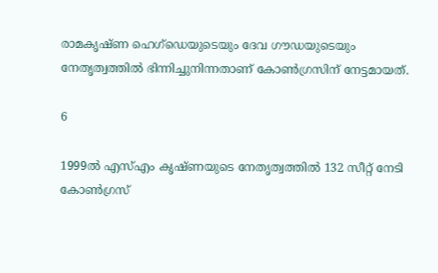രാമകൃഷ്ണ ഹെഗ്‌ഡെയുടെയും ദേവ ഗൗഡയുടെയും നേതൃത്വത്തില്‍ ഭിന്നിച്ചുനിന്നതാണ് കോണ്‍ഗ്രസിന് നേട്ടമായത്.

6

1999ല്‍ എസ്എം കൃഷ്ണയുടെ നേതൃത്വത്തില്‍ 132 സീറ്റ് നേടി കോണ്‍ഗ്രസ്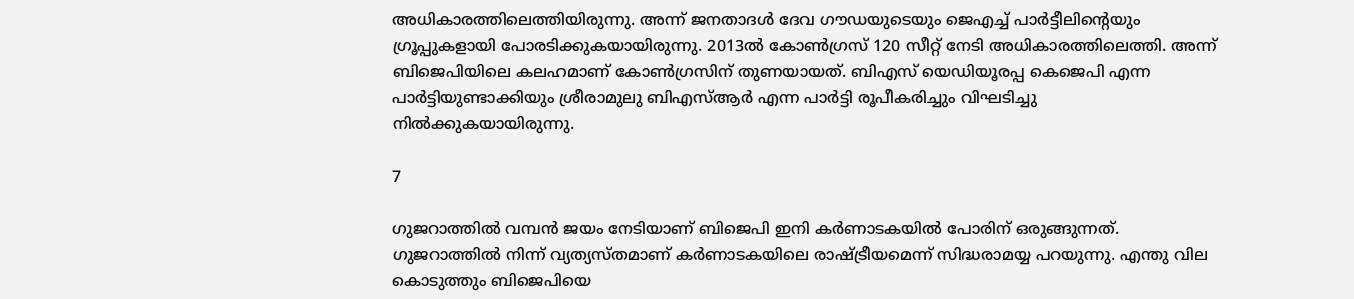അധികാരത്തിലെത്തിയിരുന്നു. അന്ന് ജനതാദള്‍ ദേവ ഗൗഡയുടെയും ജെഎച്ച് പാര്‍ട്ടീലിന്റെയും ഗ്രൂപ്പുകളായി പോരടിക്കുകയായിരുന്നു. 2013ല്‍ കോണ്‍ഗ്രസ് 120 സീറ്റ് നേടി അധികാരത്തിലെത്തി. അന്ന് ബിജെപിയിലെ കലഹമാണ് കോണ്‍ഗ്രസിന് തുണയായത്. ബിഎസ് യെഡിയൂരപ്പ കെജെപി എന്ന പാര്‍ട്ടിയുണ്ടാക്കിയും ശ്രീരാമുലു ബിഎസ്ആര്‍ എന്ന പാര്‍ട്ടി രൂപീകരിച്ചും വിഘടിച്ചു നില്‍ക്കുകയായിരുന്നു.

7

ഗുജറാത്തില്‍ വമ്പന്‍ ജയം നേടിയാണ് ബിജെപി ഇനി കര്‍ണാടകയില്‍ പോരിന് ഒരുങ്ങുന്നത്. ഗുജറാത്തില്‍ നിന്ന് വ്യത്യസ്തമാണ് കര്‍ണാടകയിലെ രാഷ്ട്രീയമെന്ന് സിദ്ധരാമയ്യ പറയുന്നു. എന്തു വില കൊടുത്തും ബിജെപിയെ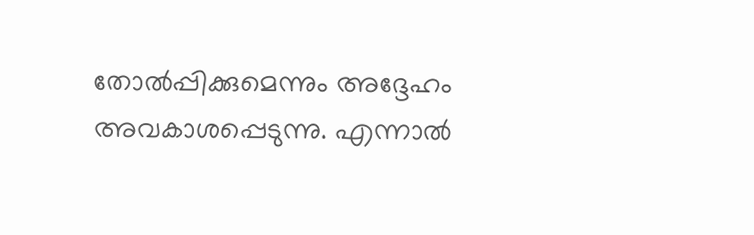തോല്‍പ്പിക്കുമെന്നും അദ്ദേഹം അവകാശപ്പെടുന്നു. എന്നാല്‍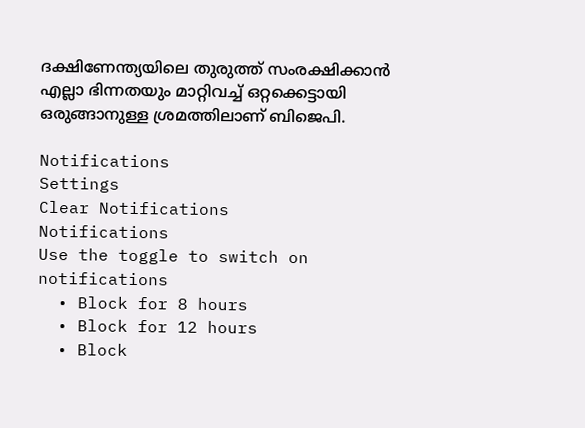ദക്ഷിണേന്ത്യയിലെ തുരുത്ത് സംരക്ഷിക്കാന്‍ എല്ലാ ഭിന്നതയും മാറ്റിവച്ച് ഒറ്റക്കെട്ടായി ഒരുങ്ങാനുള്ള ശ്രമത്തിലാണ് ബിജെപി.

Notifications
Settings
Clear Notifications
Notifications
Use the toggle to switch on notifications
  • Block for 8 hours
  • Block for 12 hours
  • Block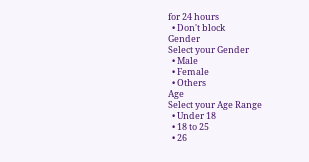for 24 hours
  • Don't block
Gender
Select your Gender
  • Male
  • Female
  • Others
Age
Select your Age Range
  • Under 18
  • 18 to 25
  • 26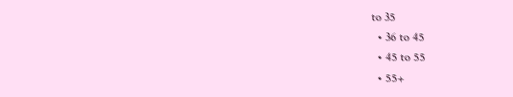to 35
  • 36 to 45
  • 45 to 55
  • 55+